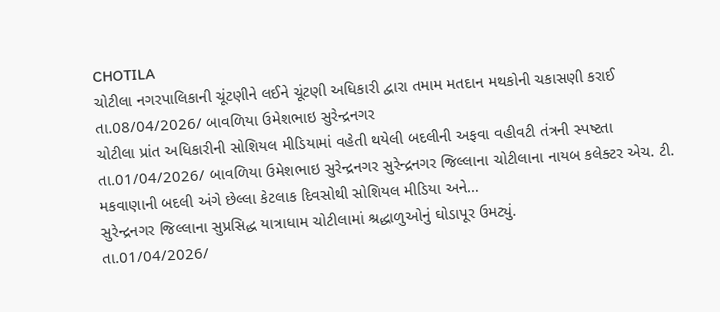CHOTILA
ચોટીલા નગરપાલિકાની ચૂંટણીને લઈને ચૂંટણી અધિકારી દ્વારા તમામ મતદાન મથકોની ચકાસણી કરાઈ
તા.08/04/2026/ બાવળિયા ઉમેશભાઇ સુરેન્દ્રનગર
ચોટીલા પ્રાંત અધિકારીની સોશિયલ મીડિયામાં વહેતી થયેલી બદલીની અફવા વહીવટી તંત્રની સ્પષ્ટતા
તા.01/04/2026/ બાવળિયા ઉમેશભાઇ સુરેન્દ્રનગર સુરેન્દ્રનગર જિલ્લાના ચોટીલાના નાયબ કલેક્ટર એચ. ટી. મકવાણાની બદલી અંગે છેલ્લા કેટલાક દિવસોથી સોશિયલ મીડિયા અને…
સુરેન્દ્રનગર જિલ્લાના સુપ્રસિદ્ધ યાત્રાધામ ચોટીલામાં શ્રદ્ધાળુઓનું ઘોડાપૂર ઉમટ્યું.
તા.01/04/2026/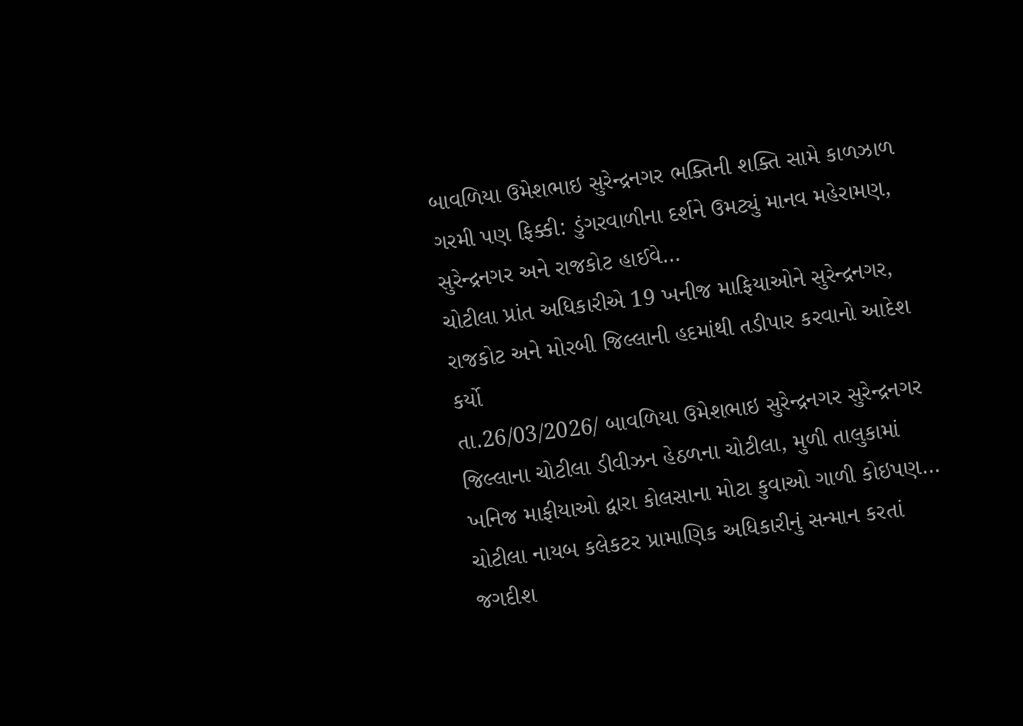બાવળિયા ઉમેશભાઇ સુરેન્દ્રનગર ભક્તિની શક્તિ સામે કાળઝાળ ગરમી પણ ફિક્કી: ડુંગરવાળીના દર્શને ઉમટ્યું માનવ મહેરામણ, સુરેન્દ્રનગર અને રાજકોટ હાઈવે…
ચોટીલા પ્રાંત અધિકારીએ 19 ખનીજ માફિયાઓને સુરેન્દ્રનગર, રાજકોટ અને મોરબી જિલ્લાની હદમાંથી તડીપાર કરવાનો આદેશ કર્યો
તા.26/03/2026/ બાવળિયા ઉમેશભાઇ સુરેન્દ્રનગર સુરેન્દ્રનગર જિલ્લાના ચોટીલા ડીવીઝન હેઠળના ચોટીલા, મુળી તાલુકામાં ખનિજ માફીયાઓ દ્વારા કોલસાના મોટા કુવાઓ ગાળી કોઇપણ…
ચોટીલા નાયબ કલેકટર પ્રામાણિક અધિકારીનું સન્માન કરતાં જગદીશ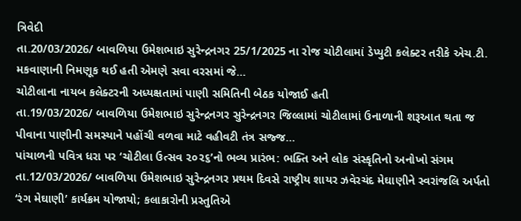ત્રિવેદી
તા.20/03/2026/ બાવળિયા ઉમેશભાઇ સુરેન્દ્રનગર 25/1/2025 ના રોજ ચોટીલામાં ડેપ્યુટી કલેક્ટર તરીકે એચ.ટી. મકવાણાની નિમણૂક થઈ હતી એમણે સવા વરસમાં જે…
ચોટીલાના નાયબ કલેક્ટરની અધ્યક્ષતામાં પાણી સમિતિની બેઠક યોજાઈ હતી
તા.19/03/2026/ બાવળિયા ઉમેશભાઇ સુરેન્દ્રનગર સુરેન્દ્રનગર જિલ્લામાં ચોટીલામાં ઉનાળાની શરૂઆત થતા જ પીવાના પાણીની સમસ્યાને પહોંચી વળવા માટે વહીવટી તંત્ર સજ્જ…
પાંચાળની પવિત્ર ધરા પર ‘ચોટીલા ઉત્સવ ૨૦૨૬’નો ભવ્ય પ્રારંભ: ભક્તિ અને લોક સંસ્કૃતિનો અનોખો સંગમ
તા.12/03/2026/ બાવળિયા ઉમેશભાઇ સુરેન્દ્રનગર પ્રથમ દિવસે રાષ્ટ્રીય શાયર ઝવેરચંદ મેઘાણીને સ્વરાંજલિ અર્પતો ‘રંગ મેઘાણી’ કાર્યક્રમ યોજાયો; કલાકારોની પ્રસ્તુતિએ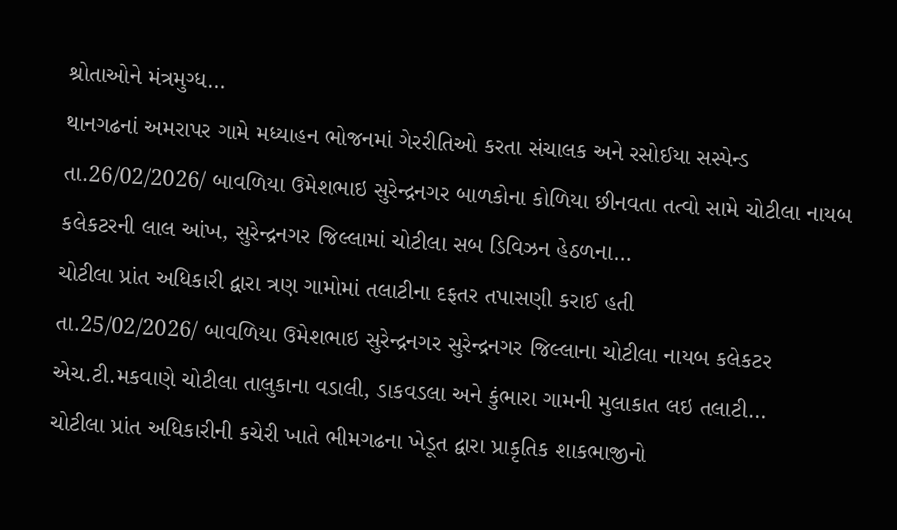શ્રોતાઓને મંત્રમુગ્ધ…
થાનગઢનાં અમરાપર ગામે મધ્યાહન ભોજનમાં ગેરરીતિઓ કરતા સંચાલક અને રસોઈયા સસ્પેન્ડ
તા.26/02/2026/ બાવળિયા ઉમેશભાઇ સુરેન્દ્રનગર બાળકોના કોળિયા છીનવતા તત્વો સામે ચોટીલા નાયબ કલેકટરની લાલ આંખ, સુરેન્દ્રનગર જિલ્લામાં ચોટીલા સબ ડિવિઝન હેઠળના…
ચોટીલા પ્રાંત અધિકારી દ્વારા ત્રણ ગામોમાં તલાટીના દફતર તપાસણી કરાઈ હતી
તા.25/02/2026/ બાવળિયા ઉમેશભાઇ સુરેન્દ્રનગર સુરેન્દ્રનગર જિલ્લાના ચોટીલા નાયબ કલેકટર એચ.ટી.મકવાણે ચોટીલા તાલુકાના વડાલી, ડાકવડલા અને કુંભારા ગામની મુલાકાત લઇ તલાટી…
ચોટીલા પ્રાંત અધિકારીની કચેરી ખાતે ભીમગઢના ખેડૂત દ્વારા પ્રાકૃતિક શાકભાજીનો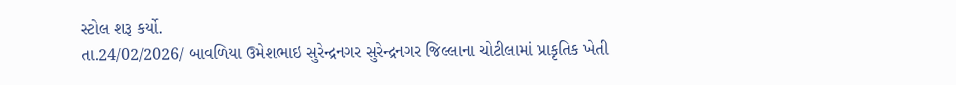સ્ટોલ શરૂ કર્યો.
તા.24/02/2026/ બાવળિયા ઉમેશભાઇ સુરેન્દ્રનગર સુરેન્દ્રનગર જિલ્લાના ચોટીલામાં પ્રાકૃતિક ખેતી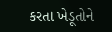કરતા ખેડૂતોને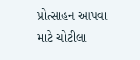પ્રોત્સાહન આપવા માટે ચોટીલા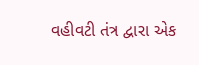વહીવટી તંત્ર દ્વારા એક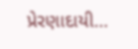પ્રેરણાદાયી…